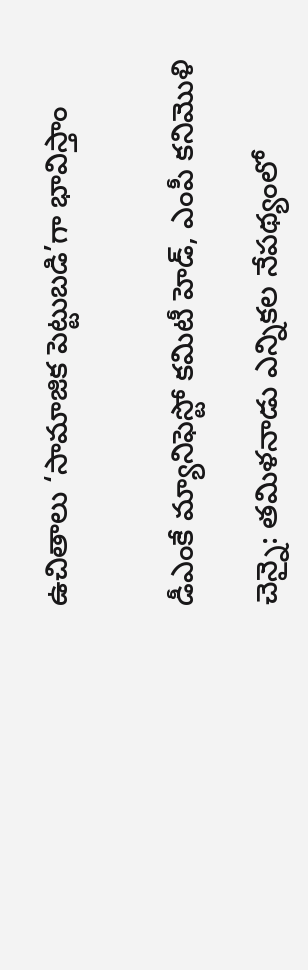ఉచితాలు ‘సామాజిక పెట్టుబడి’గా భావిస్తాం


డీఎంకే మ్యానిఫెస్టో కమిటీ హెడ్, ఎంపీ కనిమొళి

చెన్నై: తమిళనాడు ఎన్నికల నేపథ్యంలో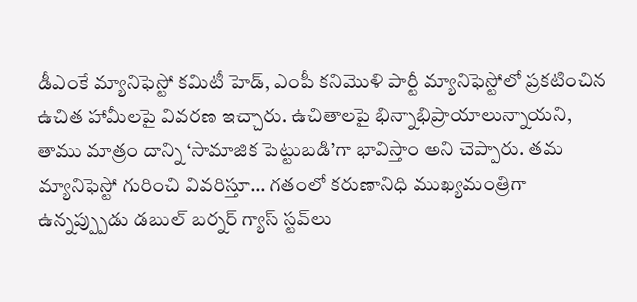డీఎంకే మ్యానిఫెస్టో కమిటీ హెడ్, ఎంపీ కనిమొళి పార్టీ మ్యానిఫెస్టోలో ప్రకటించిన ఉచిత హామీలపై వివరణ ఇచ్చారు. ఉచితాలపై భిన్నాభిప్రాయాలున్నాయని, తాము మాత్రం దాన్ని ‘సామాజిక పెట్టుబడి’గా భావిస్తాం అని చెప్పారు. తమ మ్యానిఫెస్టో గురించి వివరిస్తూ… గతంలో కరుణానిధి ముఖ్యమంత్రిగా ఉన్నప్ప్పుడు డబుల్ బర్నర్ గ్యాస్ స్టవ్‌లు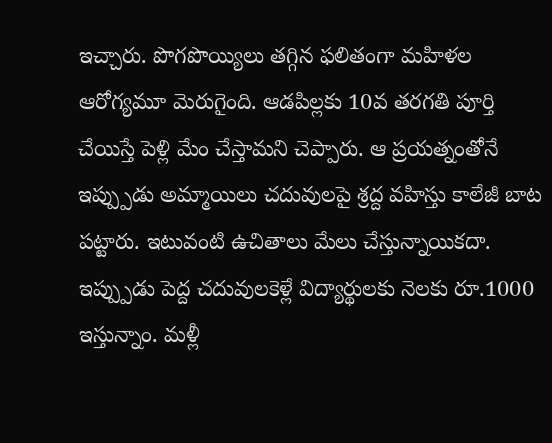ఇచ్చారు. పొగపొయ్యిలు తగ్గిన ఫలితంగా మహిళల ఆరోగ్యమూ మెరుగైంది. ఆడపిల్లకు 10వ తరగతి పూర్తి చేయిస్తే పెళ్లి మేం చేస్తామని చెప్పారు. ఆ ప్రయత్నంతోనే ఇప్ప్పుడు అమ్మాయిలు చదువులపై శ్రద్ద వహిస్తు కాలేజీ బాట పట్టారు. ఇటువంటి ఉచితాలు మేలు చేస్తున్నాయికదా. ఇప్ప్పుడు పెద్ద చదువులకెళ్లే విద్యార్థులకు నెలకు రూ.1000 ఇస్తున్నాం. మళ్లీ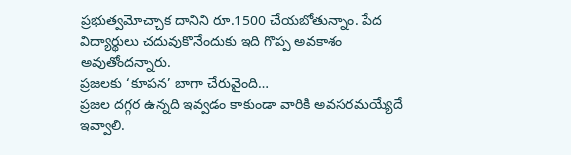ప్రభుత్వమోచ్చాక దానిని రూ.1500 చేయబోతున్నాం. పేద విద్యార్థులు చదువుకొనేందుకు ఇది గొప్ప అవకాశం అవుతోందన్నారు.
ప్రజలకు ‘కూపన’ బాగా చేరువైంది…
ప్రజల దగ్గర ఉన్నది ఇవ్వడం కాకుండా వారికి అవసరమయ్యేదే ఇవ్వాలి.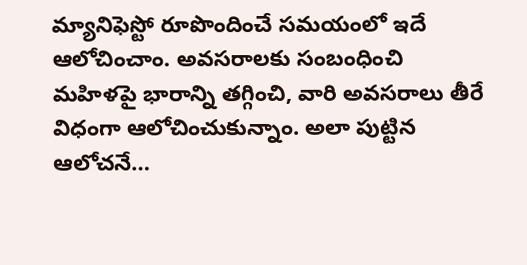మ్యానిఫెస్టో రూపొందించే సమయంలో ఇదే ఆలోచించాం. అవసరాలకు సంబంధించి మహిళపై భారాన్ని తగ్గించి, వారి అవసరాలు తీరే విధంగా ఆలోచించుకున్నాం. అలా పుట్టిన ఆలోచనే…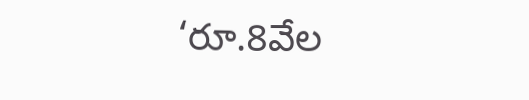‘రూ.8వేల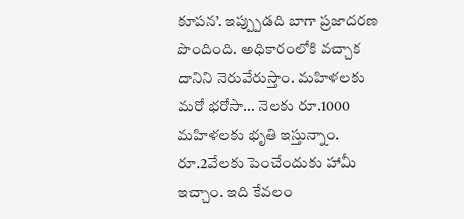కూపన’. ఇప్ప్పుడది బాగా ప్రజాదరణ పొందింది. అధికారంలోకి వచ్చాక దానిని నెరువేరుస్తాం. మహిళలకు మరో భరోసా… నెలకు రూ.1000 మహిళలకు భృతి ఇస్తున్నాం. రూ.2వేలకు పెంచేందుకు హామీ ఇచ్చాం. ఇది కేవలం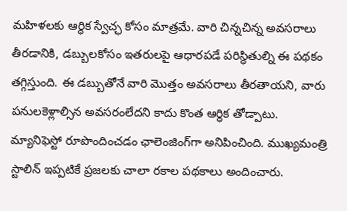మహిళలకు ఆర్థిక స్వేచ్ఛ కోసం మాత్రమే. వారి చిన్నచిన్న అవసరాలు తీరడానికి, డబ్బులకోసం ఇతరులపై ఆధారపడే పరిస్థితుల్ని ఈ పథకం తగ్గిస్తుంది. ఈ డబ్బుతోనే వారి మొత్తం అవసరాలు తీరతాయని, వారు పనులకెళ్లాల్సిన అవసరంలేదని కాదు కొంత ఆర్ధిక తోడ్పాటు.
మ్యానిఫెస్టో రూపొందించడం ఛాలెంజింగ్‌గా అనిపించింది. ముఖ్యమంత్రి స్టాలిన్ ఇప్పటికే ప్రజలకు చాలా రకాల పథకాలు అందించారు.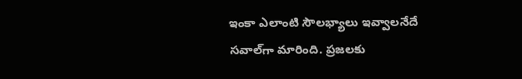ఇంకా ఎలాంటి సౌలభ్యాలు ఇవ్వాలనేదే సవాల్‌గా మారింది. ప్రజలకు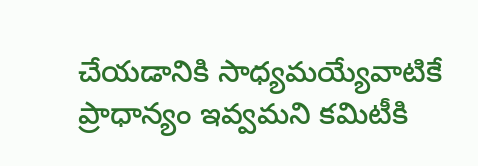చేయడానికి సాధ్యమయ్యేవాటికే ప్రాధాన్యం ఇవ్వమని కమిటీకి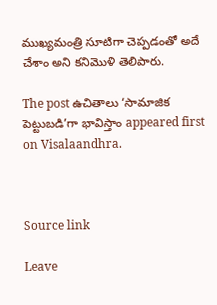ముఖ్యమంత్రి సూటిగా చెప్పడంతో అదే చేశాం అని కనిమొళి తెలిపారు.

The post ఉచితాలు ‘సామాజిక పెట్టుబడి’గా భావిస్తాం appeared first on Visalaandhra.



Source link

Leave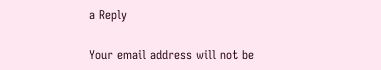a Reply

Your email address will not be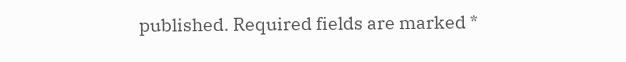published. Required fields are marked *